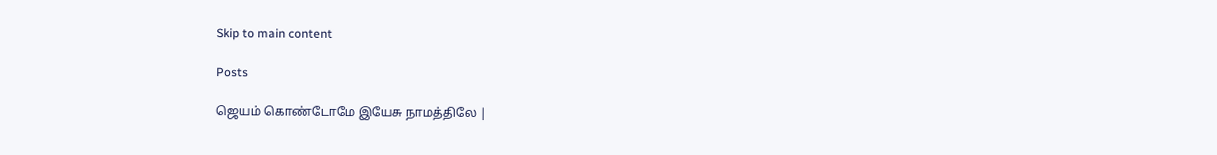Skip to main content

Posts

ஜெயம் கொண்டோமே இயேசு நாமத்திலே |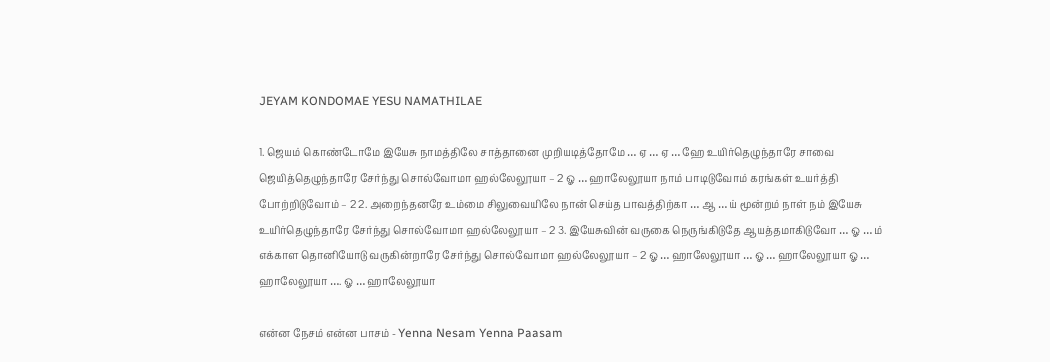JEYAM KONDOMAE YESU NAMATHILAE

1. ஜெயம் கொண்டோமே இயேசு நாமத்திலே சாத்தானை முறியடித்தோமே … ஏ … ஏ … ஹே உயிர்தெழுந்தாரே சாவை ஜெயித்தெழுந்தாரே சேர்ந்து சொல்வோமா ஹல்லேலூயா – 2 ஓ … ஹாலேலூயா நாம் பாடிடுவோம் கரங்கள் உயர்த்தி போற்றிடுவோம் – 2 2. அறைந்தனரே உம்மை சிலுவையிலே நான் செய்த பாவத்திற்கா … ஆ … ய் மூன்றம் நாள் நம் இயேசு உயிர்தெழுந்தாரே சேர்ந்து சொல்வோமா ஹல்லேலூயா – 2 3. இயேசுவின் வருகை நெருங்கிடுதே ஆயத்தமாகிடுவோ … ஓ … ம் எக்காள தொனியோடு வருகின்றாரே சேர்ந்து சொல்வோமா ஹல்லேலூயா – 2 ஓ … ஹாலேலூயா … ஓ … ஹாலேலூயா ஓ … ஹாலேலூயா …. ஓ … ஹாலேலூயா

என்ன நேசம் என்ன பாசம் - Yenna Nesam Yenna Paasam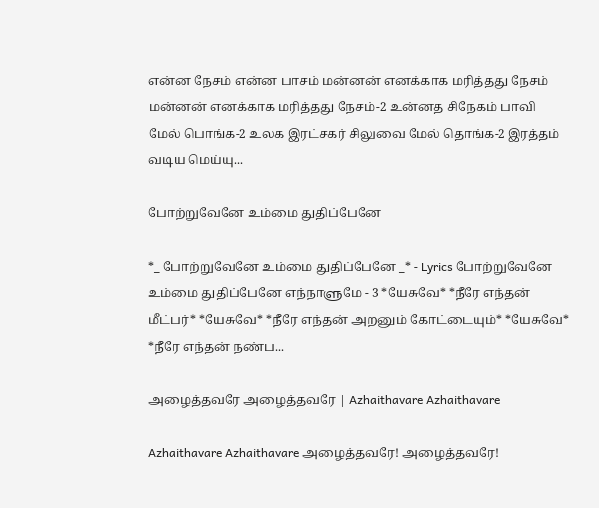என்ன நேசம் என்ன பாசம் மன்னன் எனக்காக மரித்தது நேசம் மன்னன் எனக்காக மரித்தது நேசம்-2 உன்னத சிநேகம் பாவி மேல் பொங்க-2 உலக இரட்சகர் சிலுவை மேல் தொங்க-2 இரத்தம் வடிய மெய்யு...

போற்றுவேனே உம்மை துதிப்பேனே

*_ போற்றுவேனே உம்மை துதிப்பேனே _* - Lyrics போற்றுவேனே உம்மை துதிப்பேனே எந்நாளுமே - 3 *யேசுவே* *நீரே எந்தன் மீட்பர்* *யேசுவே* *நீரே எந்தன் அறனும் கோட்டையும்* *யேசுவே* *நீரே எந்தன் நண்ப...

அழைத்தவரே அழைத்தவரே | Azhaithavare Azhaithavare

Azhaithavare Azhaithavare அழைத்தவரே! அழைத்தவரே!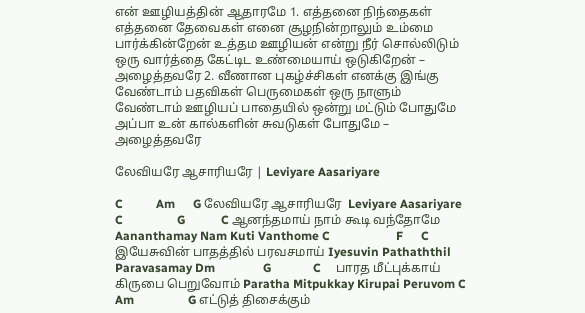என் ஊழியத்தின் ஆதாரமே 1. எத்தனை நிந்தைகள் எத்தனை தேவைகள் எனை சூழநின்றாலும் உம்மை பார்க்கின்றேன் உத்தம ஊழியன் என்று நீர் சொல்லிடும் ஒரு வார்த்தை கேட்டிட உண்மையாய் ஒடுகிறேன் – அழைத்தவரே 2. வீணான புகழ்ச்சிகள் எனக்கு இங்கு வேண்டாம் பதவிகள் பெருமைகள் ஒரு நாளும் வேண்டாம் ஊழியப் பாதையில் ஒன்று மட்டும் போதுமே அப்பா உன் கால்களின் சுவடுகள் போதுமே – அழைத்தவரே

லேவியரே ஆசாரியரே | Leviyare Aasariyare

C           Am      G லேவியரே ஆசாரியரே  Leviyare Aasariyare C                  G            C ஆனந்தமாய் நாம் கூடி வந்தோமே Aananthamay Nam Kuti Vanthome C                      F      C     இயேசுவின் பாதத்தில் பரவசமாய் Iyesuvin Pathaththil Paravasamay Dm                G              C     பாரத மீட்புக்காய் கிருபை பெறுவோம் Paratha Mitpukkay Kirupai Peruvom C              Am                  G எட்டுத் திசைக்கும்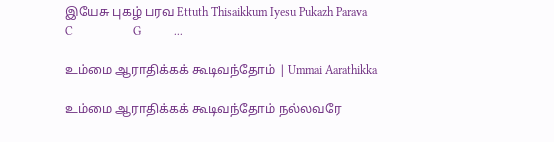இயேசு புகழ் பரவ Ettuth Thisaikkum Iyesu Pukazh Parava C                    G           ...

உம்மை ஆராதிக்கக் கூடிவந்தோம் | Ummai Aarathikka

உம்மை ஆராதிக்கக் கூடிவந்தோம் நல்லவரே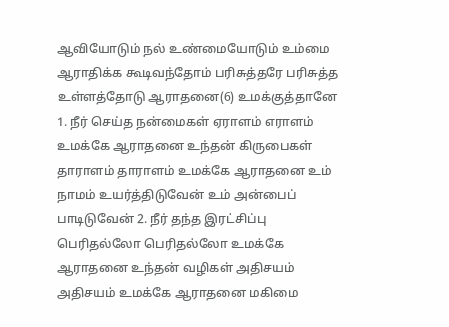ஆவியோடும் நல் உண்மையோடும் உம்மை ஆராதிக்க கூடிவந்தோம் பரிசுத்தரே பரிசுத்த உள்ளத்தோடு ஆராதனை(6) உமக்குத்தானே 1. நீர் செய்த நன்மைகள் ஏராளம் எராளம் உமக்கே ஆராதனை உந்தன் கிருபைகள் தாராளம் தாராளம் உமக்கே ஆராதனை உம் நாமம் உயர்த்திடுவேன் உம் அன்பைப் பாடிடுவேன் 2. நீர் தந்த இரட்சிப்பு பெரிதல்லோ பெரிதல்லோ உமக்கே ஆராதனை உந்தன் வழிகள் அதிசயம் அதிசயம் உமக்கே ஆராதனை மகிமை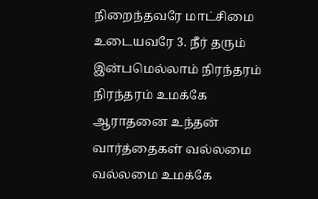நிறைந்தவரே மாட்சிமை உடையவரே 3. நீர் தரும் இன்பமெல்லாம் நிரந்தரம் நிரந்தரம் உமக்கே ஆராதனை உந்தன் வார்த்தைகள் வல்லமை வல்லமை உமக்கே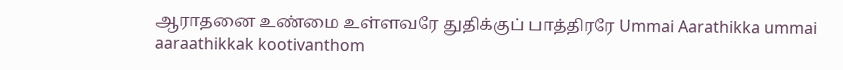ஆராதனை உண்மை உள்ளவரே துதிக்குப் பாத்திரரே Ummai Aarathikka ummai aaraathikkak kootivanthom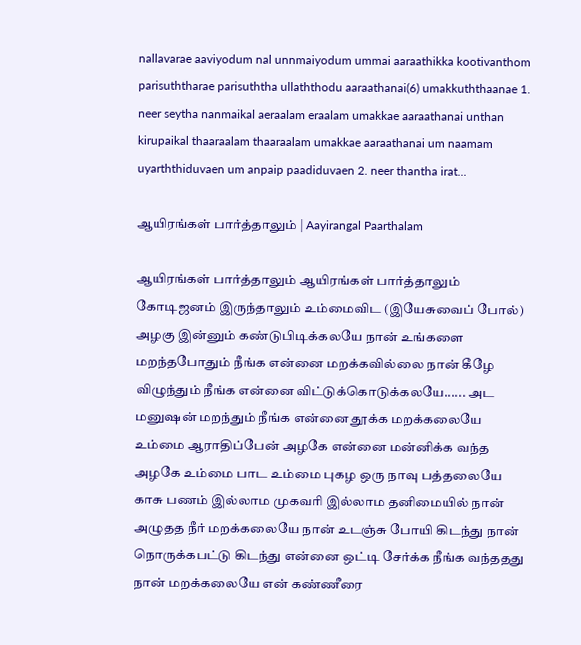nallavarae aaviyodum nal unnmaiyodum ummai aaraathikka kootivanthom parisuththarae parisuththa ullaththodu aaraathanai(6) umakkuththaanae 1. neer seytha nanmaikal aeraalam eraalam umakkae aaraathanai unthan kirupaikal thaaraalam thaaraalam umakkae aaraathanai um naamam uyarththiduvaen um anpaip paadiduvaen 2. neer thantha irat...

ஆயிரங்கள் பார்த்தாலும் | Aayirangal Paarthalam

ஆயிரங்கள் பார்த்தாலும் ஆயிரங்கள் பார்த்தாலும் கோடிஜனம் இருந்தாலும் உம்மைவிட (இயேசுவைப் போல்) அழகு இன்னும் கண்டுபிடிக்கலயே நான் உங்களை மறந்தபோதும் நீங்க என்னை மறக்கவில்லை நான் கீழே விழுந்தும் நீங்க என்னை விட்டுக்கொடுக்கலயே...... அட மனுஷன் மறந்தும் நீங்க என்னை தூக்க மறக்கலையே உம்மை ஆராதிப்பேன் அழகே என்னை மன்னிக்க வந்த அழகே உம்மை பாட உம்மை புகழ ஒரு நாவு பத்தலையே காசு பணம் இல்லாம முகவரி இல்லாம தனிமையில் நான் அழுதத நீர் மறக்கலையே நான் உடஞ்சு போயி கிடந்து நான் நொருக்கபட்டு கிடந்து என்னை ஒட்டி சேர்க்க நீங்க வந்ததது நான் மறக்கலையே என் கண்ணீரை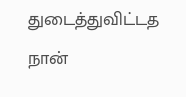துடைத்துவிட்டத நான்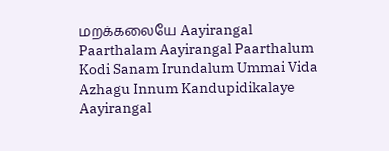மறக்கலையே Aayirangal Paarthalam Aayirangal Paarthalum Kodi Sanam Irundalum Ummai Vida Azhagu Innum Kandupidikalaye Aayirangal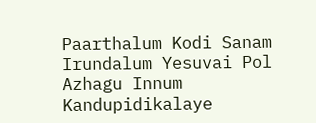Paarthalum Kodi Sanam Irundalum Yesuvai Pol Azhagu Innum Kandupidikalaye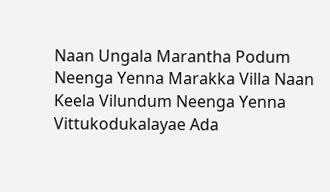Naan Ungala Marantha Podum Neenga Yenna Marakka Villa Naan Keela Vilundum Neenga Yenna Vittukodukalayae Ada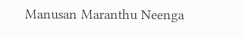Manusan Maranthu Neenga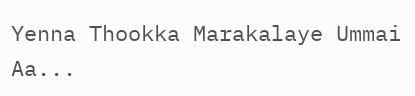Yenna Thookka Marakalaye Ummai Aa...